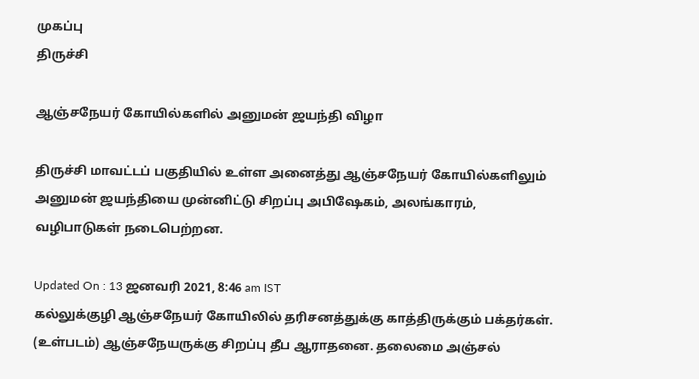முகப்பு
திருச்சி

ஆஞ்சநேயர் கோயில்களில் அனுமன் ஜயந்தி விழா

திருச்சி மாவட்டப் பகுதியில் உள்ள அனைத்து ஆஞ்சநேயர் கோயில்களிலும் அனுமன் ஜயந்தியை முன்னிட்டு சிறப்பு அபிஷேகம், அலங்காரம், வழிபாடுகள் நடைபெற்றன.

Updated On : 13 ஜனவரி 2021, 8:46 am IST
கல்லுக்குழி ஆஞ்சநேயர் கோயிலில் தரிசனத்துக்கு காத்திருக்கும் பக்தர்கள். (உள்படம்) ஆஞ்சநேயருக்கு சிறப்பு தீப ஆராதனை. தலைமை அஞ்சல்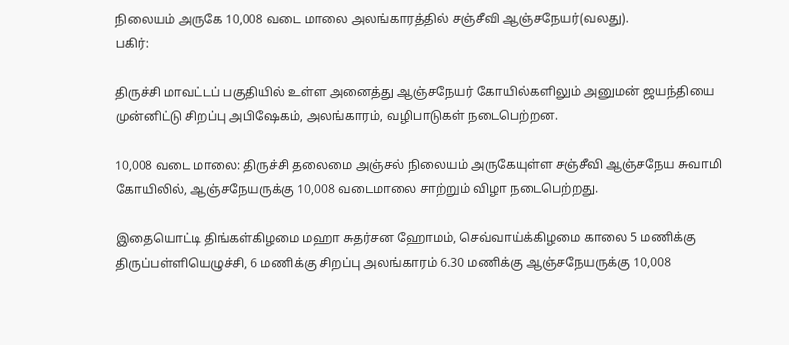நிலையம் அருகே 10,008 வடை மாலை அலங்காரத்தில் சஞ்சீவி ஆஞ்சநேயர்(வலது).
பகிர்:

திருச்சி மாவட்டப் பகுதியில் உள்ள அனைத்து ஆஞ்சநேயர் கோயில்களிலும் அனுமன் ஜயந்தியை முன்னிட்டு சிறப்பு அபிஷேகம், அலங்காரம், வழிபாடுகள் நடைபெற்றன.

10,008 வடை மாலை: திருச்சி தலைமை அஞ்சல் நிலையம் அருகேயுள்ள சஞ்சீவி ஆஞ்சநேய சுவாமி கோயிலில், ஆஞ்சநேயருக்கு 10,008 வடைமாலை சாற்றும் விழா நடைபெற்றது.

இதையொட்டி திங்கள்கிழமை மஹா சுதர்சன ஹோமம், செவ்வாய்க்கிழமை காலை 5 மணிக்கு திருப்பள்ளியெழுச்சி, 6 மணிக்கு சிறப்பு அலங்காரம் 6.30 மணிக்கு ஆஞ்சநேயருக்கு 10,008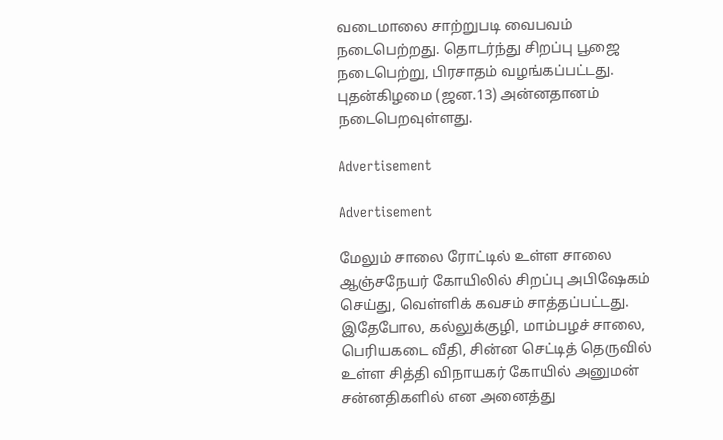வடைமாலை சாற்றுபடி வைபவம் நடைபெற்றது. தொடர்ந்து சிறப்பு பூஜை நடைபெற்று, பிரசாதம் வழங்கப்பட்டது. புதன்கிழமை (ஜன.13) அன்னதானம் நடைபெறவுள்ளது.

Advertisement

Advertisement

மேலும் சாலை ரோட்டில் உள்ள சாலை ஆஞ்சநேயர் கோயிலில் சிறப்பு அபிஷேகம் செய்து, வெள்ளிக் கவசம் சாத்தப்பட்டது. இதேபோல, கல்லுக்குழி, மாம்பழச் சாலை, பெரியகடை வீதி, சின்ன செட்டித் தெருவில் உள்ள சித்தி விநாயகர் கோயில் அனுமன் சன்னதிகளில் என அனைத்து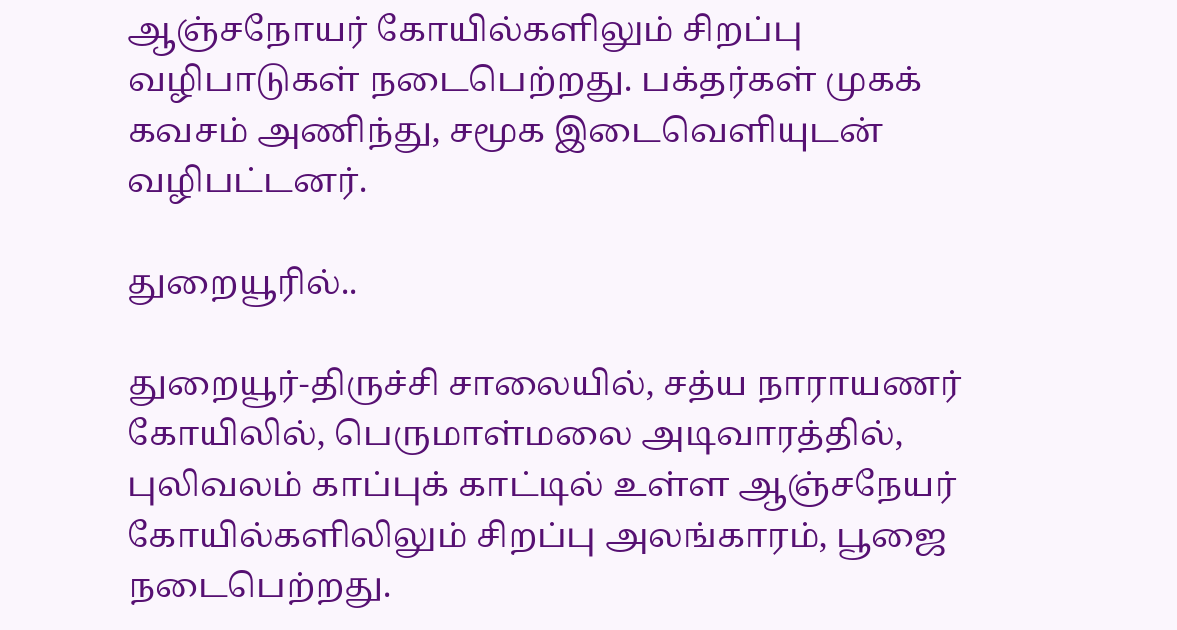ஆஞ்சநோயர் கோயில்களிலும் சிறப்பு வழிபாடுகள் நடைபெற்றது. பக்தர்கள் முகக் கவசம் அணிந்து, சமூக இடைவெளியுடன் வழிபட்டனர்.

துறையூரில்..

துறையூர்-திருச்சி சாலையில், சத்ய நாராயணர் கோயிலில், பெருமாள்மலை அடிவாரத்தில், புலிவலம் காப்புக் காட்டில் உள்ள ஆஞ்சநேயர் கோயில்களிலிலும் சிறப்பு அலங்காரம், பூஜை நடைபெற்றது.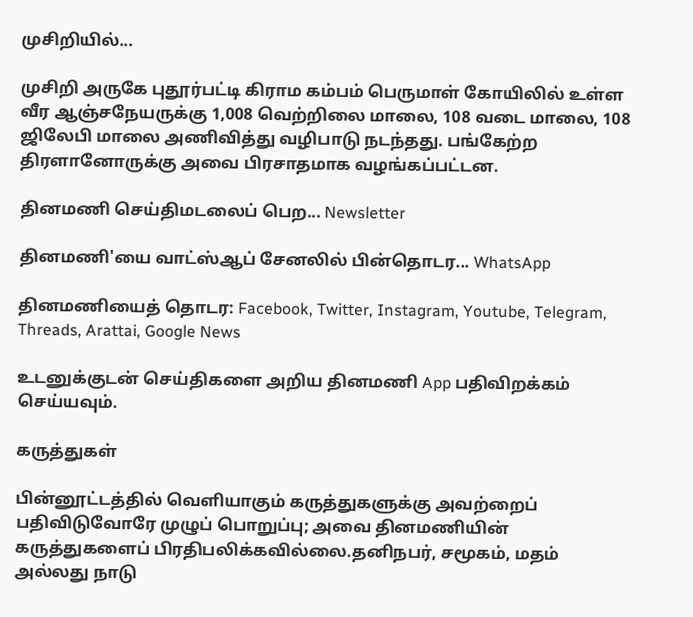முசிறியில்...

முசிறி அருகே புதூர்பட்டி கிராம கம்பம் பெருமாள் கோயிலில் உள்ள வீர ஆஞ்சநேயருக்கு 1,008 வெற்றிலை மாலை, 108 வடை மாலை, 108 ஜிலேபி மாலை அணிவித்து வழிபாடு நடந்தது. பங்கேற்ற திரளானோருக்கு அவை பிரசாதமாக வழங்கப்பட்டன.

தினமணி செய்திமடலைப் பெற... Newsletter

தினமணி'யை வாட்ஸ்ஆப் சேனலில் பின்தொடர... WhatsApp

தினமணியைத் தொடர: Facebook, Twitter, Instagram, Youtube, Telegram, Threads, Arattai, Google News

உடனுக்குடன் செய்திகளை அறிய தினமணி App பதிவிறக்கம் செய்யவும்.

கருத்துகள்

பின்னூட்டத்தில் வெளியாகும் கருத்துகளுக்கு அவற்றைப் பதிவிடுவோரே முழுப் பொறுப்பு; அவை தினமணியின் கருத்துகளைப் பிரதிபலிக்கவில்லை.தனிநபர், சமூகம், மதம் அல்லது நாடு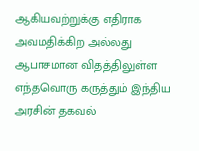ஆகியவற்றுக்கு எதிராக அவமதிக்கிற அல்லது ஆபாசமான விதத்திலுள்ள எந்தவொரு கருத்தும் இந்திய அரசின் தகவல்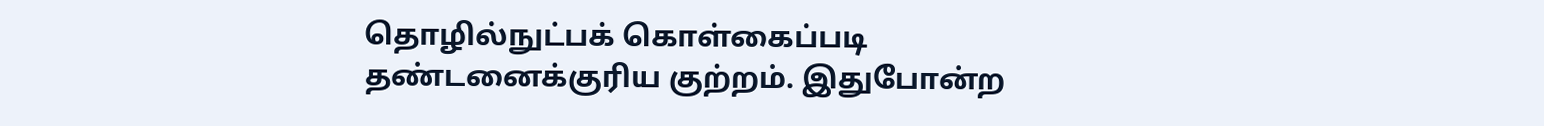தொழில்நுட்பக் கொள்கைப்படி தண்டனைக்குரிய குற்றம். இதுபோன்ற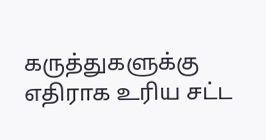கருத்துகளுக்கு எதிராக உரிய சட்ட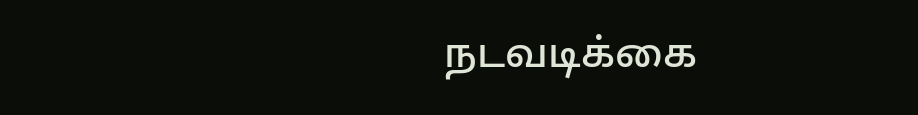நடவடிக்கை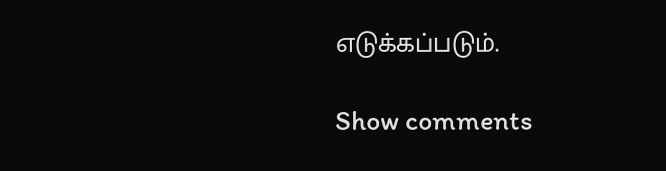எடுக்கப்படும்.

Show comments